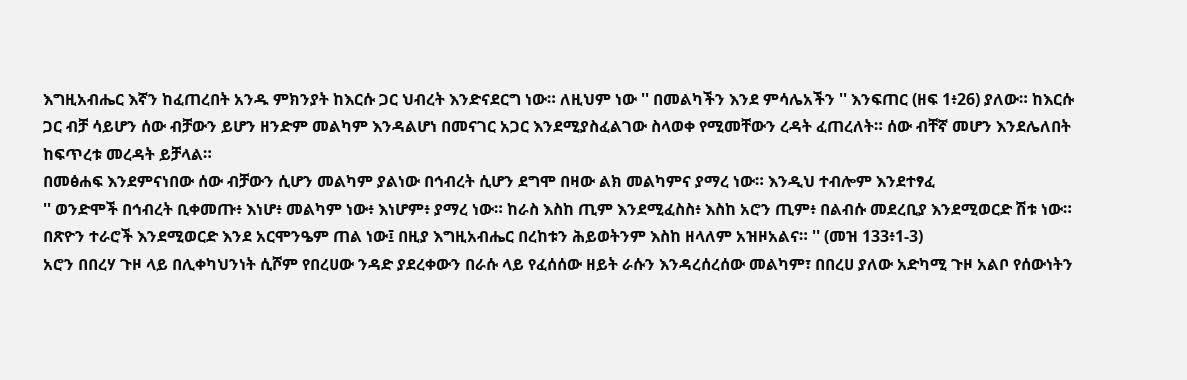እግዚአብሔር እኛን ከፈጠረበት አንዱ ምክንያት ከእርሱ ጋር ህብረት እንድናደርግ ነው። ለዚህም ነው '' በመልካችን እንደ ምሳሌአችን '' እንፍጠር (ዘፍ 1፥26) ያለው። ከእርሱ ጋር ብቻ ሳይሆን ሰው ብቻውን ይሆን ዘንድም መልካም እንዳልሆነ በመናገር አጋር እንደሚያስፈልገው ስላወቀ የሚመቸውን ረዳት ፈጠረለት። ሰው ብቸኛ መሆን እንደሌለበት ከፍጥረቱ መረዳት ይቻላል።
በመፅሐፍ እንደምናነበው ሰው ብቻውን ሲሆን መልካም ያልነው በኅብረት ሲሆን ደግሞ በዛው ልክ መልካምና ያማረ ነው። እንዲህ ተብሎም እንደተፃፈ
'' ወንድሞች በኅብረት ቢቀመጡ፥ እነሆ፥ መልካም ነው፥ እነሆም፥ ያማረ ነው። ከራስ እስከ ጢም እንደሚፈስስ፥ እስከ አሮን ጢም፥ በልብሱ መደረቢያ እንደሚወርድ ሽቱ ነው። በጽዮን ተራሮች እንደሚወርድ እንደ አርሞንዔም ጠል ነው፤ በዚያ እግዚአብሔር በረከቱን ሕይወትንም እስከ ዘላለም አዝዞአልና። '' (መዝ 133፥1-3)
አሮን በበረሃ ጉዞ ላይ በሊቀካህንነት ሲሾም የበረሀው ንዳድ ያደረቀውን በራሱ ላይ የፈሰሰው ዘይት ራሱን እንዳረሰረሰው መልካም፣ በበረሀ ያለው አድካሚ ጉዞ አልቦ የሰውነትን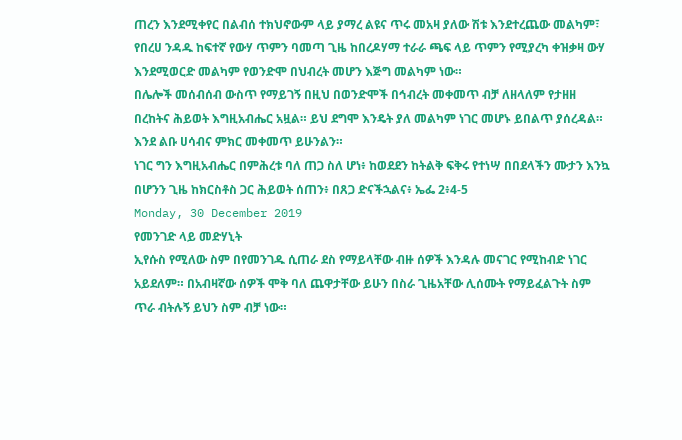ጠረን እንደሚቀየር በልብሰ ተክህኖውም ላይ ያማረ ልዩና ጥሩ መአዛ ያለው ሽቱ እንደተረጨው መልካም፣ የበረሀ ንዳዱ ከፍተኛ የውሃ ጥምን ባመጣ ጊዜ ከበረዶሃማ ተራራ ጫፍ ላይ ጥምን የሚያረካ ቀዝቃዛ ውሃ እንደሚወርድ መልካም የወንድሞ በህብረት መሆን እጅግ መልካም ነው።
በሌሎች መሰብሰብ ውስጥ የማይገኝ በዚህ በወንድሞች በኅብረት መቀመጥ ብቻ ለዘላለም የታዘዘ በረከትና ሕይወት እግዚአብሔር አዟል። ይህ ደግሞ እንዴት ያለ መልካም ነገር መሆኑ ይበልጥ ያሰረዳል።
እንደ ልቡ ሀሳብና ምክር መቀመጥ ይሁንልን።
ነገር ግን እግዚአብሔር በምሕረቱ ባለ ጠጋ ስለ ሆነ፥ ከወደደን ከትልቅ ፍቅሩ የተነሣ በበደላችን ሙታን እንኳ በሆንን ጊዜ ከክርስቶስ ጋር ሕይወት ሰጠን፥ በጸጋ ድናችኋልና፥ ኤፌ 2፥4-5
Monday, 30 December 2019
የመንገድ ላይ መድሃኒት
ኢየሱስ የሚለው ስም በየመንገዱ ሲጠራ ደስ የማይላቸው ብዙ ሰዎች እንዳሉ መናገር የሚከብድ ነገር አይደለም። በአብዛኛው ሰዎች ሞቅ ባለ ጨዋታቸው ይሁን በስራ ጊዜአቸው ሊሰሙት የማይፈልጉት ስም ጥራ ብትሉኝ ይህን ስም ብቻ ነው።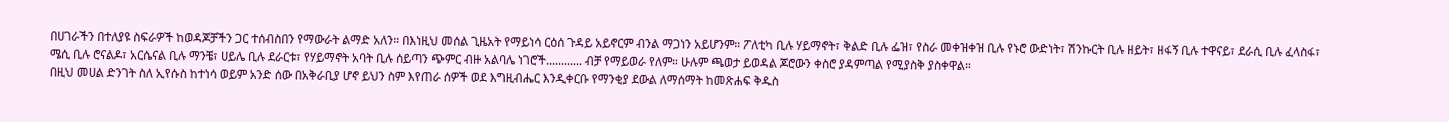በሀገራችን በተለያዩ ስፍራዎች ከወዳጆቻችን ጋር ተሰብስበን የማውራት ልማድ አለን። በእነዚህ መሰል ጊዜአት የማይነሳ ርዕሰ ጉዳይ አይኖርም ብንል ማጋነን አይሆንም። ፖለቲካ ቢሉ ሃይማኖት፣ ቅልድ ቢሉ ፌዝ፣ የስራ መቀዝቀዝ ቢሉ የኑሮ ውድነት፣ ሽንኩርት ቢሉ ዘይት፣ ዘፋኝ ቢሉ ተዋናይ፣ ደራሲ ቢሉ ፈላስፋ፣ ሜሲ ቢሉ ሮናልዶ፣ አርሴናል ቢሉ ማንቼ፣ ሀይሌ ቢሉ ደራርቱ፣ የሃይማኖት አባት ቢሉ ሰይጣን ጭምር ብዙ አልባሌ ነገሮች............ ብቻ የማይወራ የለም። ሁሉም ጫወታ ይወዳል ጆሮውን ቀስሮ ያዳምጣል የሚያስቅ ያስቀዋል።
በዚህ መሀል ድንገት ስለ ኢየሱስ ከተነሳ ወይም አንድ ሰው በአቅራቢያ ሆኖ ይህን ስም እየጠራ ሰዎች ወደ እግዚብሔር እንዲቀርቡ የማንቂያ ደውል ለማሰማት ከመጽሐፍ ቅዱስ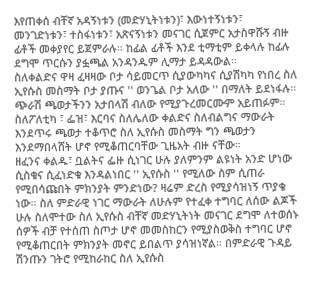እየጠቀሰ ብቸኛ አዳኝነቱን (መድሃኒትነቱን)፣ እውነተኝነቱን፣ መንገድነቱን፣ ተስፋነቱን፣ አጽናኝነቱን መናገር ሲጀምር አታስዋሹኝ ብዙ ፊቶች መቀያየር ይጀምራሉ። ከፊል ፊቶች እንደ ቲማቲም ይቀላሉ ከፊሉ ደግሞ ጥርሱን ያፏጫል አንዳንዱም ሊማታ ይዳዳውል።
ስለቀልድና ዋዛ ፈዛዛው ቦታ ሳይመርጥ ሲያውካካና ሲያሽካካ የነበረ ስለ ኢየሱስ መስማት ቦታ ያጡና '' ወንጌል ቦታ አለው '' በማለት ይደነፋሉ። ጭራሽ ጫወታችንን አታበላሽ ብለው የሚያጉረመርሙም አይጠፉም። ስለፖለቲካ ፣ ፌዝ፣ እርባና ስለሌለው ቀልድና ስለብልግና ማውራት እንደጥሩ ጫወታ ተቆጥሮ ስለ ኢየሱስ መስማት ግን ጫወታን እንደማበላሸት ሆኖ የሚቆጠርባቸው ጊዜአት ብዙ ናቸው።
ዘፈንና ቀልዱ፣ ቧልትና ፌዙ ሲነገር ሁሉ ያለምንም ልዩነት አንድ ሆነው ሲስቁና ሲፈነድቁ እንዳልነበር '' ኢየሱስ '' የሚለው ስም ሲጠራ የሚበሳጩበት ምክንያት ምንድነው? ዛሬም ድረስ የሚያሳዝነኝ ጥያቄ ነው። ስለ ምድራዊ ነገር ማውራት ለሁሉም የተፈቀ ተግባር ለሰው ልጆች ሁሉ ስለሞተው ስለ ኢየሱስ ብቸኛ መድሃኒትነት መናገር ደግሞ ለተወሰኑ ሰዎች ብቻ የተሰጠ ስጦታ ሆኖ መመስከርን የሚያስወቅስ ተግባር ሆኖ የሚቆጠርበት ምክንያት መኖር ይበልጥ ያሳዝነኛል። በምድራዊ ጉዳይ ሽንጡን ገትሮ የሚከራከር ስለ ኢየሱስ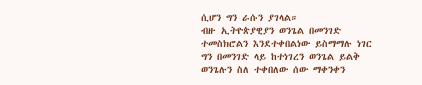ሲሆን ግን ራሱን ያገላል።
ብዙ ኢትዮጵያዊያን ወንጌል በመንገድ ተመስክሮልን እንደተቀበልነው ይስማማሉ ነገር ግን በመንገድ ላይ ከተነገረን ወንጌል ይልቅ ወንጌሉን ስለ ተቀበለው ሰው ማቀንቀን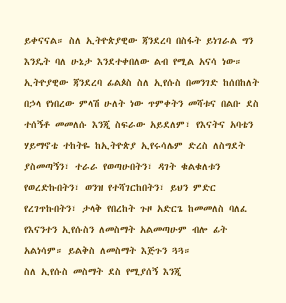ይቀናናል። ስለ ኢትዮጵያዊው ጃንደረባ በስፋት ይነገራል ግን እንዴት ባለ ሁኔታ እንደተቀበለው ልብ የሚል አናሳ ነው። ኢትዮያዊው ጃንደረባ ፊልጶስ ስለ ኢየሱስ በመንገድ ከሰበከለት በኃላ የነበረው ምላሽ ሁለት ነው ጥምቀትን መሻቱና በልቡ ደስ ተሰኝቶ መመለሱ እንጂ ስፍራው አይደለም፣ የእናትና አባቴን ሃይማኖቴ ተከትዬ ከኢትዮጵያ ኢየሩሳሌም ድረስ ለስግደት ያስመጣኝን፣ ተራራ የወጣሁበትን፣ ዳገት ቁልቁለቱን የወረድኩበትን፣ ወንዝ የተሻገርከበትን፣ ይህን ምድር የረገጥኩበትን፣ ታላቅ የበረከት ጉዞ አድርጌ ከመመለስ ባለፈ የእናንተን ኢየሱስን ለመስማት አልመጣሁም ብሎ ፊት አልነሳም። ይልቅስ ለመስማት እጅጉን ጓጓ።
ስለ ኢየሱስ መስማት ደስ የሚያሰኝ እንጂ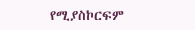የሚያስኮርፍም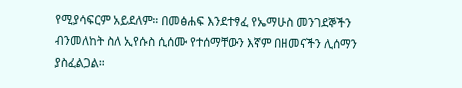የሚያሳፍርም አይደለም። በመፅሐፍ እንደተፃፈ የኤማሁስ መንገደኞችን ብንመለከት ስለ ኢየሱስ ሲሰሙ የተሰማቸውን እኛም በዘመናችን ሊሰማን ያስፈልጋል።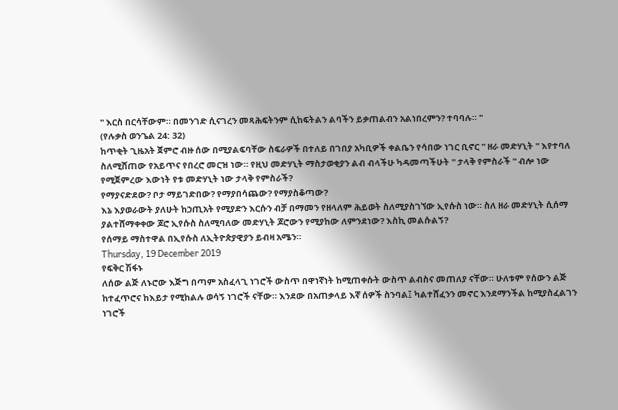" እርስ በርሳቸውም። በመንገድ ሲናገረን መጻሕፍትንም ሲከፍትልን ልባችን ይቃጠልብን አልነበረምን? ተባባሉ። "
(የሉቃስ ወንጌል 24: 32)
ከጥቂት ጊዜአት ጀምሮ ብዙ ሰው በሚያልፍባቸው ስፍራዎች በተለይ በገበያ አካቢዎች ቀልቤን የሳበው ነገር ቢኖር '' ዘራ መድሃኒት '' እየተባለ ስለሚሸጠው የአይጥና የበረሮ መርዝ ነው። የዚህ መድሃኒት ማስታወቂያን ልብ ብላችሁ ካዳመጣችሁት '' ታላቅ የምስራች '' ብሎ ነው የሚጀምረው እውነት የቱ መድሃኒት ነው ታላቅ የምስራች?
የማያናድደው? ቦታ ማይገድበው? የማያበሳጨው? የማያስቆጣው?
እኔ እያወራውት ያለሁት ከኃጢአት የሚያድን እርሱን ብቻ በማመን የዘላለም ሕይወት ስለሚያስገኘው ኢየሱስ ነው። ስለ ዘራ መድሃኒት ሲሰማ ያልተሸማቀቀው ጆሮ ኢየሱስ ስለሚባለው መድሃኒት ጆሮውን የሚያከው ለምንደነው? እስኪ መልሱልኝ?
የሰማይ ማስተዋል በኢየሱስ ለኢትዮጵያዊያን ይብዛ አሜን።
Thursday, 19 December 2019
የፍቅር ሽፋኑ
ለሰው ልጅ ለኑሮው እጅግ በጣም አስፈላጊ ነገሮች ውስጥ በዋነኛነት ከሚጠቀሱት ውስጥ ልብስና መጠለያ ናቸው። ሁለቱም የሰውን ልጅ ከተፈጥሮና ከእይታ የሚከልሉ ወሳኝ ነገሮች ናቸው። እንደው በአጠቃላይ እኛ ሰዎች ስንባል፤ ካልተሸፈንን መኖር እንደማንችል ከሚያስፈልገን ነገሮች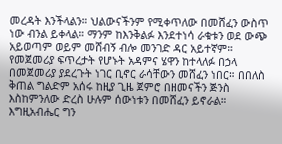መረዳት እንችላልን። ህልውናችንም የሚቀጥለው በመሸፈን ውስጥ ነው ብንል ይቀላል። ማንም ከእንቅልፉ እንደተነሳ ራቁቱን ወደ ውጭ አይወጣም ወይም መሸብኝ ብሎ መንገድ ዳር አይተኛም።
የመጀመሪያ ፍጥረታት የሆኑት አዳምና ሄዋን ከተላለፉ በኃላ በመጀመሪያ ያደረጉት ነገር ቢኖር ራሳቸውን መሸፈን ነበር። በበለስ ቅጠል ግልድም አሰሩ ከዚያ ጊዜ ጀምሮ በዘመናችን ጅንስ እስከምንለው ድረስ ሁሉም ሰውነቱን በመሸፈን ይኖራል። እግዚአብሔር ግን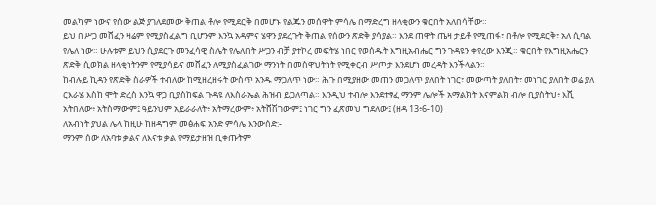መልካም ነውና የሰው ልጅ ያገለደመው ቅጠል ቶሎ የሚደርቅ በመሆኑ የልጁን መሰዋት ምሳሌ በማድረግ ዘላቂውን ቁርበት አለበሳቸው።
ይህ በሥጋ መሸፈን ዛሬም የሚያስፈልግ ቢሆንም እንኳ አዳምና ሄዋን ያደረጉት ቅጠል የሰውን ጽድቅ ያሳያል። እንደ ጠዋት ጤዛ ታይቶ የሚጠፋ፣ በቶሎ የሚደርቅ፣ አለ ሲባል የሌለ ነው። ሁሉቱም ይህን ሲያደርጉ መንፈሳዊ ስሌት የሌለበት ሥጋን ብቻ ያተኮረ መፍትሄ ነበር የወሰዱት እግዚአብሔር ግን ጉዳዩን ቀየረው እንጂ። ቁርበት የእግዚአሔርን ጽድቅ ሲወክል ዘላቂነትንም የሚያሳይና መሸፈን ለሚያስፈልገው ማንነት በመስዋህትነት የሚቀርብ ሥጦታ እንደሆነ መረዳት እንችላልን።
ከብሉይ ኪዳን የጽድቅ ስራዎች ተብለው ከሚዘረዘሩት ውስጥ አንዱ ማጋለጥ ነው። ሕጉ በሚያዘው መጠን መጋለጥ ያለበት ነገር፣ መውጣት ያለበት፣ መነገር ያለበት ወሬ ያለ ርእራሄ እስከ ሞት ድረስ እንኳ ዋጋ ቢያስከፍል ጉዳዩ ለእስራኤል ሕዝብ ይጋለጣል። እንዲህ ተብሎ እንደተፃፈ ማንም ሌሎች አማልክት እናምልክ ብሎ ቢያስትህ፥ እሺ አትበለው፥ አትስማውም፤ ዓይንህም አይራራለት፥ አትማረውም፥ አትሸሽገውም፤ ነገር ግን ፈጽመህ ግደለው፤ (ዘዳ 13፥6-10)
ለአብነት ያህል ሌላ ከዚሁ ከዘዳግም መፅሐፍ አንድ ምሳሌ እንውሰድ:-
ማንም ሰው ለአባቱ ቃልና ለእናቱ ቃል የማይታዘዝ ቢቀጡትም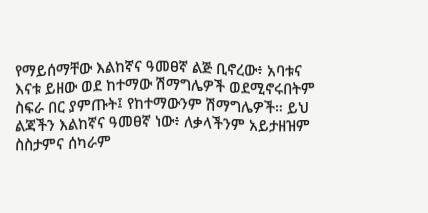የማይሰማቸው እልከኛና ዓመፀኛ ልጅ ቢኖረው፥ አባቱና እናቱ ይዘው ወደ ከተማው ሽማግሌዎች ወደሚኖሩበትም ስፍራ በር ያምጡት፤ የከተማውንም ሽማግሌዎች። ይህ ልጃችን እልከኛና ዓመፀኛ ነው፥ ለቃላችንም አይታዘዝም ስስታምና ሰካራም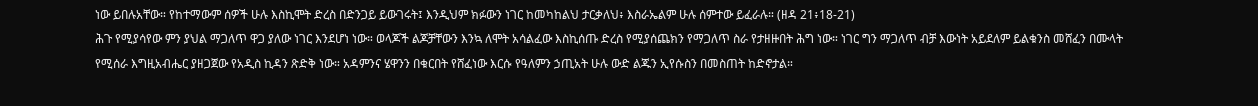ነው ይበሉአቸው። የከተማውም ሰዎች ሁሉ እስኪሞት ድረስ በድንጋይ ይውገሩት፤ እንዲህም ክፉውን ነገር ከመካከልህ ታርቃለህ፥ እስራኤልም ሁሉ ሰምተው ይፈራሉ። (ዘዳ 21፥18-21)
ሕጉ የሚያሳየው ምን ያህል ማጋለጥ ዋጋ ያለው ነገር እንደሆነ ነው። ወላጆች ልጆቻቸውን እንኳ ለሞት አሳልፈው እስኪሰጡ ድረስ የሚያሰጨክን የማጋለጥ ስራ የታዘዙበት ሕግ ነው። ነገር ግን ማጋለጥ ብቻ እውነት አይደለም ይልቁንስ መሸፈን በሙላት የሚሰራ እግዚአብሔር ያዘጋጀው የአዲስ ኪዳን ጽድቅ ነው። አዳምንና ሄዋንን በቁርበት የሸፈነው እርሱ የዓለምን ኃጢአት ሁሉ ውድ ልጁን ኢየሱስን በመስጠት ከድኖታል።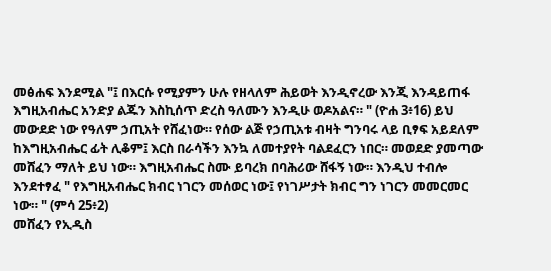መፅሐፍ እንደሚል "፤ በእርሱ የሚያምን ሁሉ የዘላለም ሕይወት እንዲኖረው እንጂ እንዳይጠፋ እግዚአብሔር አንድያ ልጁን እስኪሰጥ ድረስ ዓለሙን እንዲሁ ወዶአልና። " (ዮሐ 3፥16) ይህ መውደድ ነው የዓለም ኃጢአት የሸፈነው። የሰው ልጅ የኃጢአቱ ብዛት ግንባሩ ላይ ቢፃፍ አይደለም ከእግዚአብሔር ፊት ሊቆም፤ እርስ በራሳችን እንኳ ለመተያየት ባልደፈርን ነበር። መወደድ ያመጣው መሸፈን ማለት ይህ ነው። እግዚአብሔር ስሙ ይባረክ በባሕሪው ሸፋኝ ነው። እንዲህ ተብሎ እንደተፃፈ " የእግዚአብሔር ክብር ነገርን መሰወር ነው፤ የነገሥታት ክብር ግን ነገርን መመርመር ነው። " (ምሳ 25፥2)
መሸፈን የኢዲስ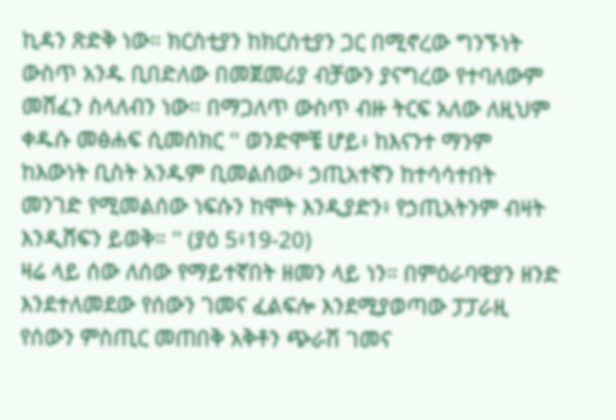ኪዳን ጽድቅ ነው። ክርስቲያን ከክርስቲያን ጋር በሚኖረው ግንኙነት ውስጥ አንዱ ቢበድለው በመጀመሪያ ብቻውን ያናግረው የተባለውም መሸፈን ስላለብን ነው። በማጋለጥ ውስጥ ብዙ ትርፍ አለው ለዚህም ቀዱሱ መፅሐፍ ሲመሰክር '' ወንድሞቼ ሆይ፥ ከእናንተ ማንም ከእውነት ቢስት አንዱም ቢመልሰው፥ ኃጢአተኛን ከተሳሳተበት መንገድ የሚመልሰው ነፍሱን ከሞት እንዲያድን፥ የኃጢአትንም ብዛት እንዲሸፍን ይወቅ። '' (ያዕ 5፥19-20)
ዛሬ ላይ ሰው ለሰው የማይተኛበት ዘመን ላይ ነን። በምዕራባዊያን ዘንድ እንደተለመደው የሰውን ገመና ፈልፍሎ እንደሚያወጣው ፓፓራዚ የሰውን ምስጢር መጠበቅ አቅቶን ጭራሽ ገመና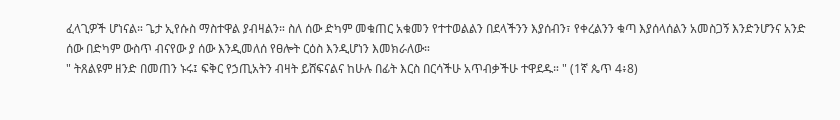ፈላጊዎች ሆነናል። ጌታ ኢየሱስ ማስተዋል ያብዛልን። ስለ ሰው ድካም መቁጠር አቁመን የተተወልልን በደላችንን እያሰብን፣ የቀረልንን ቁጣ እያሰላሰልን አመስጋኝ እንድንሆንና አንድ ሰው በድካም ውስጥ ብናየው ያ ሰው እንዲመለሰ የፀሎት ርዕስ እንዲሆነን እመክራለው።
" ትጸልዩም ዘንድ በመጠን ኑሩ፤ ፍቅር የኃጢአትን ብዛት ይሸፍናልና ከሁሉ በፊት እርስ በርሳችሁ አጥብቃችሁ ተዋደዱ። " (1ኛ ጴጥ 4፥8)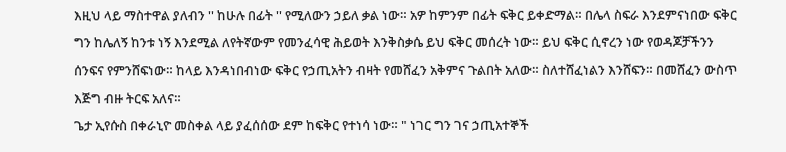እዚህ ላይ ማስተዋል ያለብን '' ከሁሉ በፊት '' የሚለውን ኃይለ ቃል ነው። አዎ ከምንም በፊት ፍቅር ይቀድማል። በሌላ ስፍራ እንደምናነበው ፍቅር ግን ከሌለኝ ከንቱ ነኝ እንደሚል ለየትኛውም የመንፈሳዊ ሕይወት እንቅስቃሴ ይህ ፍቅር መሰረት ነው። ይህ ፍቅር ሲኖረን ነው የወዳጆቻችንን ሰንፍና የምንሸፍነው። ከላይ እንዳነበብነው ፍቅር የኃጢአትን ብዛት የመሸፈን አቅምና ጉልበት አለው። ስለተሸፈነልን እንሸፍን። በመሸፈን ውስጥ እጅግ ብዙ ትርፍ አለና።
ጌታ ኢየሱስ በቀራኒዮ መስቀል ላይ ያፈሰሰው ደም ከፍቅር የተነሳ ነው። " ነገር ግን ገና ኃጢአተኞች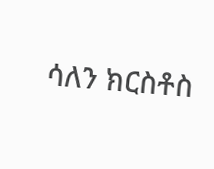ሳለን ክርስቶስ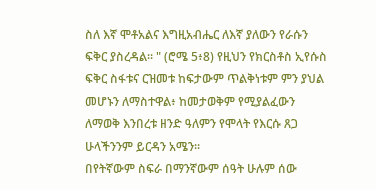ስለ እኛ ሞቶአልና እግዚአብሔር ለእኛ ያለውን የራሱን ፍቅር ያስረዳል። " (ሮሜ 5፥8) የዚህን የክርስቶስ ኢየሱስ ፍቅር ስፋቱና ርዝመቱ ከፍታውም ጥልቅነቱም ምን ያህል መሆኑን ለማስተዋል፥ ከመታወቅም የሚያልፈውን ለማወቅ እንበረቱ ዘንድ ዓለምን የሞላት የእርሱ ጸጋ ሁላችንንም ይርዳን አሜን።
በየትኛውም ስፍራ በማንኛውም ሰዓት ሁሉም ሰው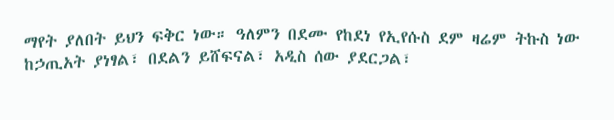ማየት ያለበት ይህን ፍቅር ነው። ዓለምን በደሙ የከደነ የኢየሱስ ደም ዛሬም ትኩስ ነው ከኃጢአት ያነፃል፣ በደልን ይሸፍናል፣ አዲስ ሰው ያደርጋል፣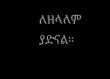ለዘላለም ያድናል።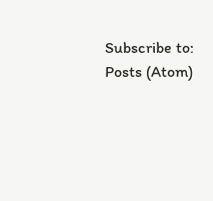Subscribe to:
Posts (Atom)